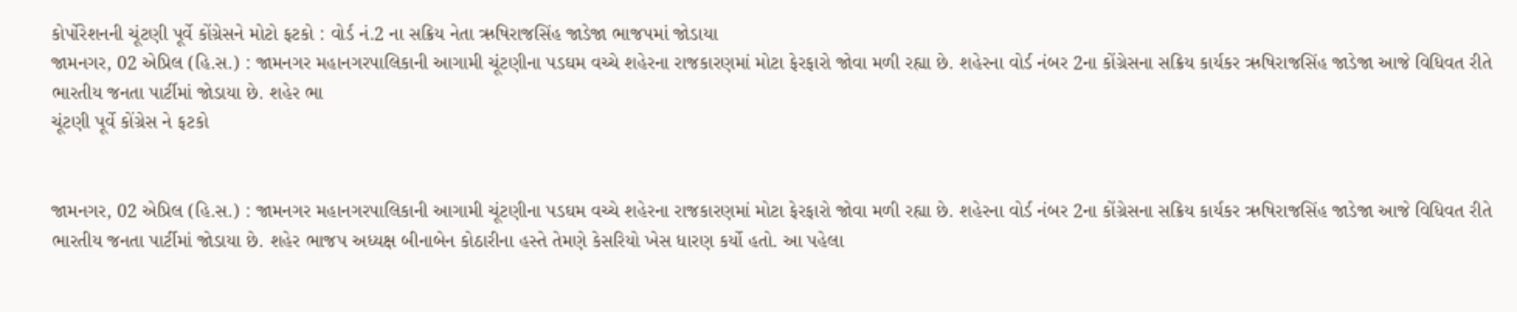કોર્પોરેશનની ચૂંટણી પૂર્વે કોંગ્રેસને મોટો ફટકો : વોર્ડ નં.2 ના સક્રિય નેતા ઋષિરાજસિંહ જાડેજા ભાજપમાં જોડાયા
જામનગર, 02 એપ્રિલ (હિ.સ.) : જામનગર મહાનગરપાલિકાની આગામી ચૂંટણીના પડઘમ વચ્ચે શહેરના રાજકારણમાં મોટા ફેરફારો જોવા મળી રહ્યા છે. શહેરના વોર્ડ નંબર 2ના કોંગ્રેસના સક્રિય કાર્યકર ઋષિરાજસિંહ જાડેજા આજે વિધિવત રીતે ભારતીય જનતા પાર્ટીમાં જોડાયા છે. શહેર ભા
ચૂંટણી પૂર્વે કોંગ્રેસ ને ફટકો


જામનગર, 02 એપ્રિલ (હિ.સ.) : જામનગર મહાનગરપાલિકાની આગામી ચૂંટણીના પડઘમ વચ્ચે શહેરના રાજકારણમાં મોટા ફેરફારો જોવા મળી રહ્યા છે. શહેરના વોર્ડ નંબર 2ના કોંગ્રેસના સક્રિય કાર્યકર ઋષિરાજસિંહ જાડેજા આજે વિધિવત રીતે ભારતીય જનતા પાર્ટીમાં જોડાયા છે. શહેર ભાજપ અધ્યક્ષ બીનાબેન કોઠારીના હસ્તે તેમણે કેસરિયો ખેસ ધારણ કર્યો હતો. આ પહેલા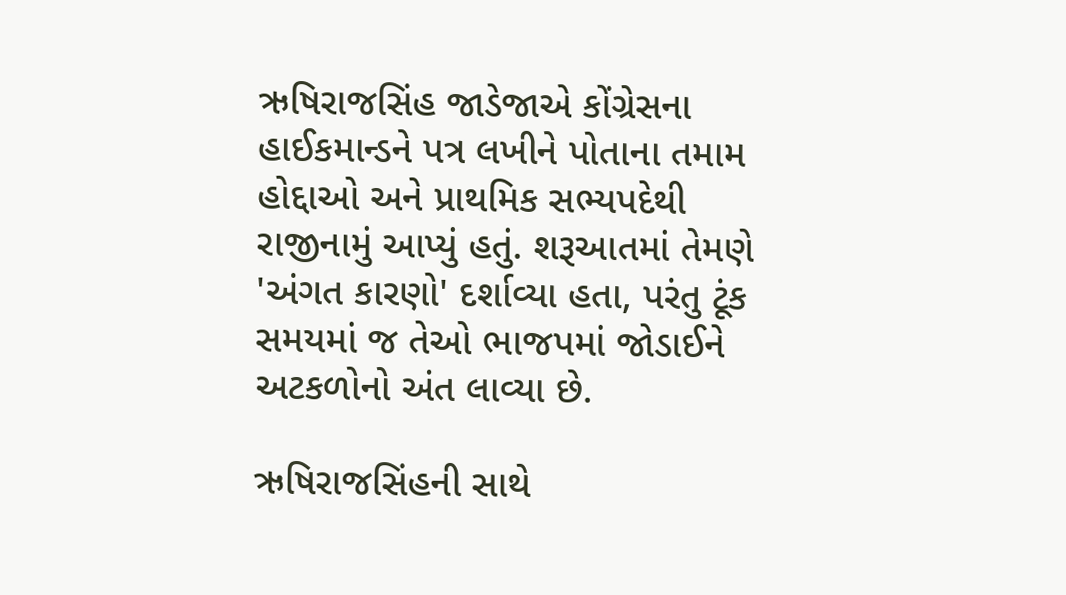ઋષિરાજસિંહ જાડેજાએ કોંગ્રેસના હાઈકમાન્ડને પત્ર લખીને પોતાના તમામ હોદ્દાઓ અને પ્રાથમિક સભ્યપદેથી રાજીનામું આપ્યું હતું. શરૂઆતમાં તેમણે 'અંગત કારણો' દર્શાવ્યા હતા, પરંતુ ટૂંક સમયમાં જ તેઓ ભાજપમાં જોડાઈને અટકળોનો અંત લાવ્યા છે.

ઋષિરાજસિંહની સાથે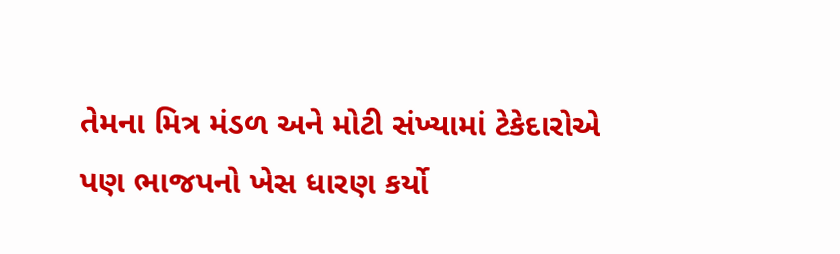તેમના મિત્ર મંડળ અને મોટી સંખ્યામાં ટેકેદારોએ પણ ભાજપનો ખેસ ધારણ કર્યો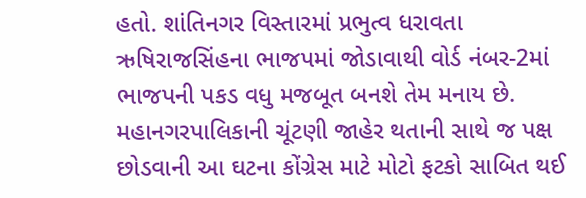હતો. શાંતિનગર વિસ્તારમાં પ્રભુત્વ ધરાવતા ઋષિરાજસિંહના ભાજપમાં જોડાવાથી વોર્ડ નંબર-2માં ભાજપની પકડ વધુ મજબૂત બનશે તેમ મનાય છે. મહાનગરપાલિકાની ચૂંટણી જાહેર થતાની સાથે જ પક્ષ છોડવાની આ ઘટના કોંગ્રેસ માટે મોટો ફટકો સાબિત થઈ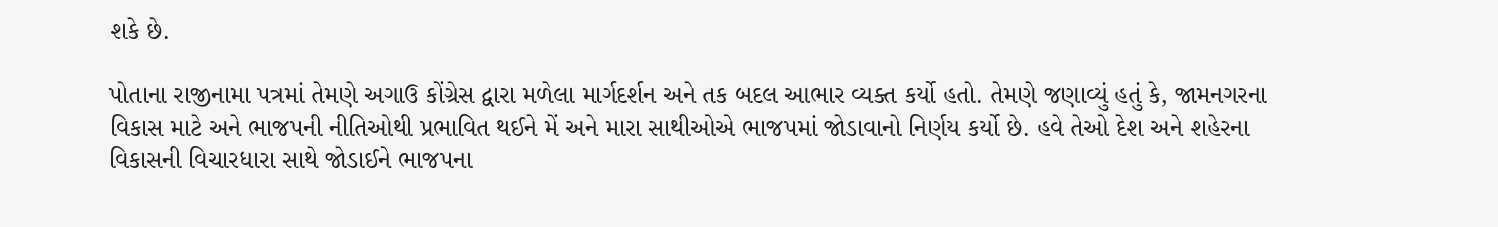શકે છે.

પોતાના રાજીનામા પત્રમાં તેમણે અગાઉ કોંગ્રેસ દ્વારા મળેલા માર્ગદર્શન અને તક બદલ આભાર વ્યક્ત કર્યો હતો. તેમણે જણાવ્યું હતું કે, જામનગરના વિકાસ માટે અને ભાજપની નીતિઓથી પ્રભાવિત થઈને મેં અને મારા સાથીઓએ ભાજપમાં જોડાવાનો નિર્ણય કર્યો છે. હવે તેઓ દેશ અને શહેરના વિકાસની વિચારધારા સાથે જોડાઈને ભાજપના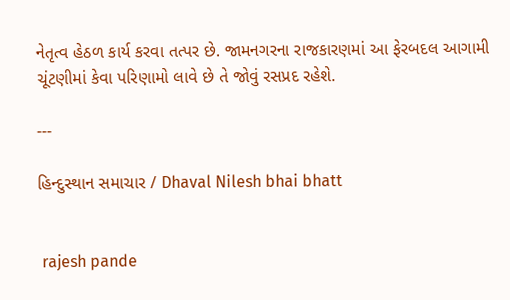નેતૃત્વ હેઠળ કાર્ય કરવા તત્પર છે. જામનગરના રાજકારણમાં આ ફેરબદલ આગામી ચૂંટણીમાં કેવા પરિણામો લાવે છે તે જોવું રસપ્રદ રહેશે.

---

હિન્દુસ્થાન સમાચાર / Dhaval Nilesh bhai bhatt


 rajesh pande